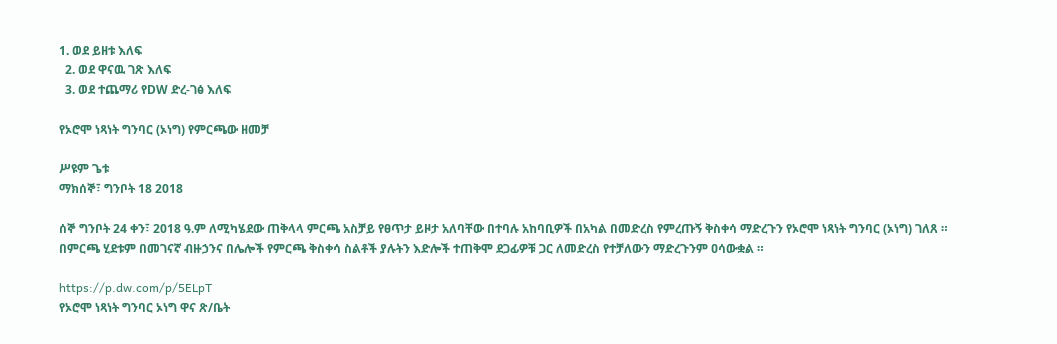1. ወደ ይዘቱ እለፍ
  2. ወደ ዋናዉ ገጽ እለፍ
  3. ወደ ተጨማሪ የDW ድረ-ገፅ እለፍ

የኦሮሞ ነጻነት ግንባር (ኦነግ) የምርጫው ዘመቻ

ሥዩም ጌቱ
ማክሰኞ፣ ግንቦት 18 2018

ሰኞ ግንቦት 24 ቀን፣ 2018 ዓ.ም ለሚካሄደው ጠቅላላ ምርጫ አስቻይ የፀጥታ ይዞታ አለባቸው በተባሉ አከባቢዎች በአካል በመድረስ የምረጡኝ ቅስቀሳ ማድረጉን የኦሮሞ ነጻነት ግንባር (ኦነግ) ገለጸ ። በምርጫ ሂደቱም በመገናኛ ብዙኃንና በሌሎች የምርጫ ቅስቀሳ ስልቶች ያሉትን እድሎች ተጠቅሞ ደጋፊዎቹ ጋር ለመድረስ የተቻለውን ማድረጉንም ዐሳውቋል ።

https://p.dw.com/p/5ELpT
የኦሮሞ ነጻነት ግንባር ኦነግ ዋና ጽ/ቤት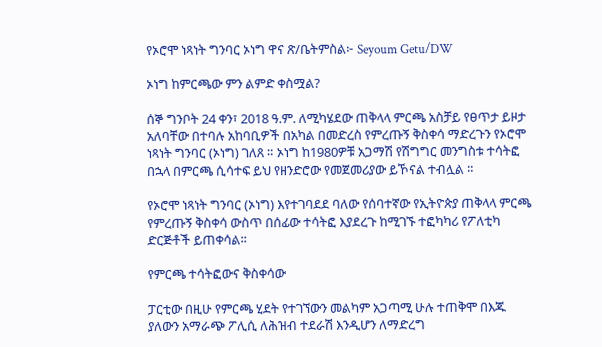የኦሮሞ ነጻነት ግንባር ኦነግ ዋና ጽ/ቤትምስል፦ Seyoum Getu/DW

ኦነግ ከምርጫው ምን ልምድ ቀስሟል?

ሰኞ ግንቦት 24 ቀን፣ 2018 ዓ.ም. ለሚካሄደው ጠቅላላ ምርጫ አስቻይ የፀጥታ ይዞታ አለባቸው በተባሉ አከባቢዎች በአካል በመድረስ የምረጡኝ ቅስቀሳ ማድረጉን የኦሮሞ ነጻነት ግንባር (ኦነግ) ገለጸ ። ኦነግ ከ1980ዎቹ አጋማሽ የሽግግር መንግስቱ ተሳትፎ በኋላ በምርጫ ሲሳተፍ ይህ የዘንድሮው የመጀመሪያው ይኾናል ተብሏል ።

የኦሮሞ ነጻነት ግንባር (ኦነግ) እየተገባደደ ባለው የሰባተኛው የኢትዮጵያ ጠቅላላ ምርጫ የምረጡኝ ቅስቀሳ ውስጥ በሰፊው ተሳትፎ እያደረጉ ከሚገኙ ተፎካካሪ የፖለቲካ ድርጅቶች ይጠቀሳል፡፡

የምርጫ ተሳትፎውና ቅስቀሳው

ፓርቲው በዚሁ የምርጫ ሂደት የተገኘውን መልካም አጋጣሚ ሁሉ ተጠቅሞ በእጁ ያለውን አማራጭ ፖሊሲ ለሕዝብ ተደራሽ እንዲሆን ለማድረግ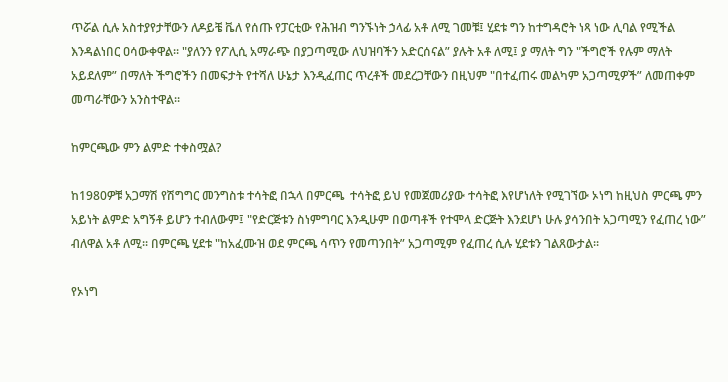ጥሯል ሲሉ አስተያየታቸውን ለዶይቼ ቬለ የሰጡ የፓርቲው የሕዝብ ግንኙነት ኃላፊ አቶ ለሚ ገመቹ፤ ሂደቱ ግን ከተግዳሮት ነጻ ነው ሊባል የሚችል እንዳልነበር ዐሳውቀዋል፡፡ "ያለንን የፖሊሲ አማራጭ በያጋጣሚው ለህዝባችን አድርሰናል” ያሉት አቶ ለሚ፤ ያ ማለት ግን "ችግሮች የሉም ማለት አይደለም” በማለት ችግሮችን በመፍታት የተሻለ ሁኔታ እንዲፈጠር ጥረቶች መደረጋቸውን በዚህም "በተፈጠሩ መልካም አጋጣሚዎች” ለመጠቀም መጣራቸውን አንስተዋል፡፡

ከምርጫው ምን ልምድ ተቀስሟል?

ከ1980ዎቹ አጋማሽ የሽግግር መንግስቱ ተሳትፎ በኋላ በምርጫ  ተሳትፎ ይህ የመጀመሪያው ተሳትፎ እየሆነለት የሚገኘው ኦነግ ከዚህስ ምርጫ ምን አይነት ልምድ አግኝቶ ይሆን ተብለውም፤ "የድርጅቱን ስነምግባር እንዲሁም በወጣቶች የተሞላ ድርጅት እንደሆነ ሁሉ ያሳንበት አጋጣሚን የፈጠረ ነው” ብለዋል አቶ ለሚ፡፡ በምርጫ ሂደቱ "ከአፈሙዝ ወደ ምርጫ ሳጥን የመጣንበት” አጋጣሚም የፈጠረ ሲሉ ሂደቱን ገልጸውታል፡፡

የኦነግ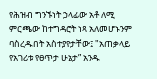የሕዝብ ግንኙነት ኃላፊው አቶ ለሚ ምርጫው ከተግዳሮት ነጻ አለመሆኑንም ባስረዱበት አስተያየታቸው፤ "አጠቃላይ የአገሪቱ የፀጥታ ሁኔታ” አንዱ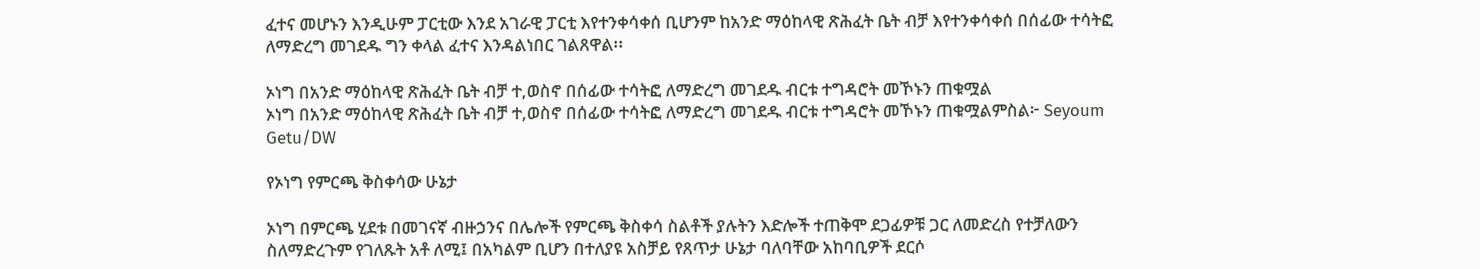ፈተና መሆኑን እንዲሁም ፓርቲው እንደ አገራዊ ፓርቲ እየተንቀሳቀሰ ቢሆንም ከአንድ ማዕከላዊ ጽሕፈት ቤት ብቻ እየተንቀሳቀሰ በሰፊው ተሳትፎ ለማድረግ መገደዱ ግን ቀላል ፈተና እንዳልነበር ገልጸዋል፡፡

ኦነግ በአንድ ማዕከላዊ ጽሕፈት ቤት ብቻ ተ,ወስኖ በሰፊው ተሳትፎ ለማድረግ መገደዱ ብርቱ ተግዳሮት መኾኑን ጠቁሟል
ኦነግ በአንድ ማዕከላዊ ጽሕፈት ቤት ብቻ ተ,ወስኖ በሰፊው ተሳትፎ ለማድረግ መገደዱ ብርቱ ተግዳሮት መኾኑን ጠቁሟልምስል፦ Seyoum Getu/DW

የኦነግ የምርጫ ቅስቀሳው ሁኔታ

ኦነግ በምርጫ ሂደቱ በመገናኛ ብዙኃንና በሌሎች የምርጫ ቅስቀሳ ስልቶች ያሉትን እድሎች ተጠቅሞ ደጋፊዎቹ ጋር ለመድረስ የተቻለውን ስለማድረጉም የገለጹት አቶ ለሚ፤ በአካልም ቢሆን በተለያዩ አስቻይ የጸጥታ ሁኔታ ባለባቸው አከባቢዎች ደርሶ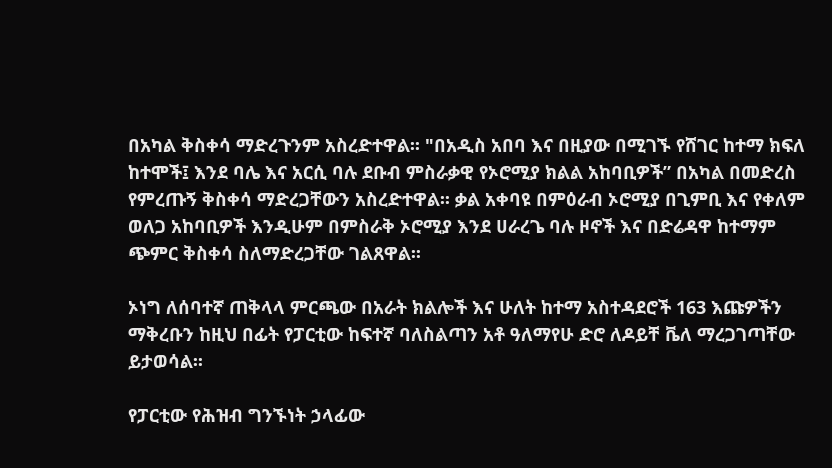በአካል ቅስቀሳ ማድረጉንም አስረድተዋል፡፡ "በአዲስ አበባ እና በዚያው በሚገኙ የሸገር ከተማ ክፍለ ከተሞች፤ እንደ ባሌ እና አርሲ ባሉ ደቡብ ምስራቃዊ የኦሮሚያ ክልል አከባቢዎች” በአካል በመድረስ የምረጡኝ ቅስቀሳ ማድረጋቸውን አስረድተዋል፡፡ ቃል አቀባዩ በምዕራብ ኦሮሚያ በጊምቢ እና የቀለም ወለጋ አከባቢዎች እንዲሁም በምስራቅ ኦሮሚያ እንደ ሀራረጌ ባሉ ዞኖች እና በድሬዳዋ ከተማም ጭምር ቅስቀሳ ስለማድረጋቸው ገልጸዋል፡፡

ኦነግ ለሰባተኛ ጠቅላላ ምርጫው በአራት ክልሎች እና ሁለት ከተማ አስተዳደሮች 163 እጩዎችን ማቅረቡን ከዚህ በፊት የፓርቲው ከፍተኛ ባለስልጣን አቶ ዓለማየሁ ድሮ ለዶይቸ ቬለ ማረጋገጣቸው ይታወሳል፡፡

የፓርቲው የሕዝብ ግንኙነት ኃላፊው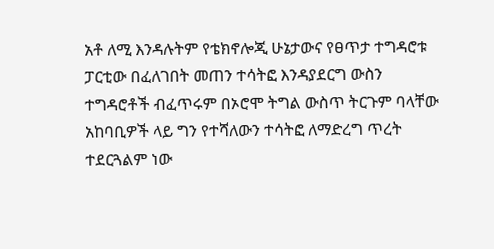አቶ ለሚ እንዳሉትም የቴክኖሎጂ ሁኔታውና የፀጥታ ተግዳሮቱ ፓርቲው በፈለገበት መጠን ተሳትፎ እንዳያደርግ ውስን ተግዳሮቶች ብፈጥሩም በኦሮሞ ትግል ውስጥ ትርጉም ባላቸው አከባቢዎች ላይ ግን የተሻለውን ተሳትፎ ለማድረግ ጥረት ተደርጓልም ነው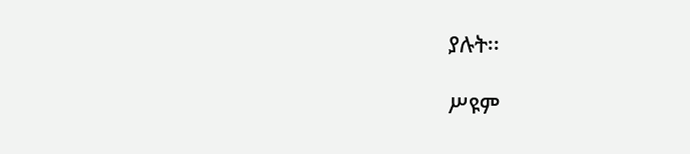ያሉት፡፡

ሥዩም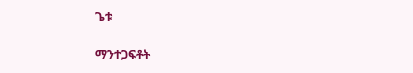ጌቱ

ማንተጋፍቶት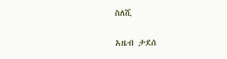ስለሺ

አዜብ ታደሰ